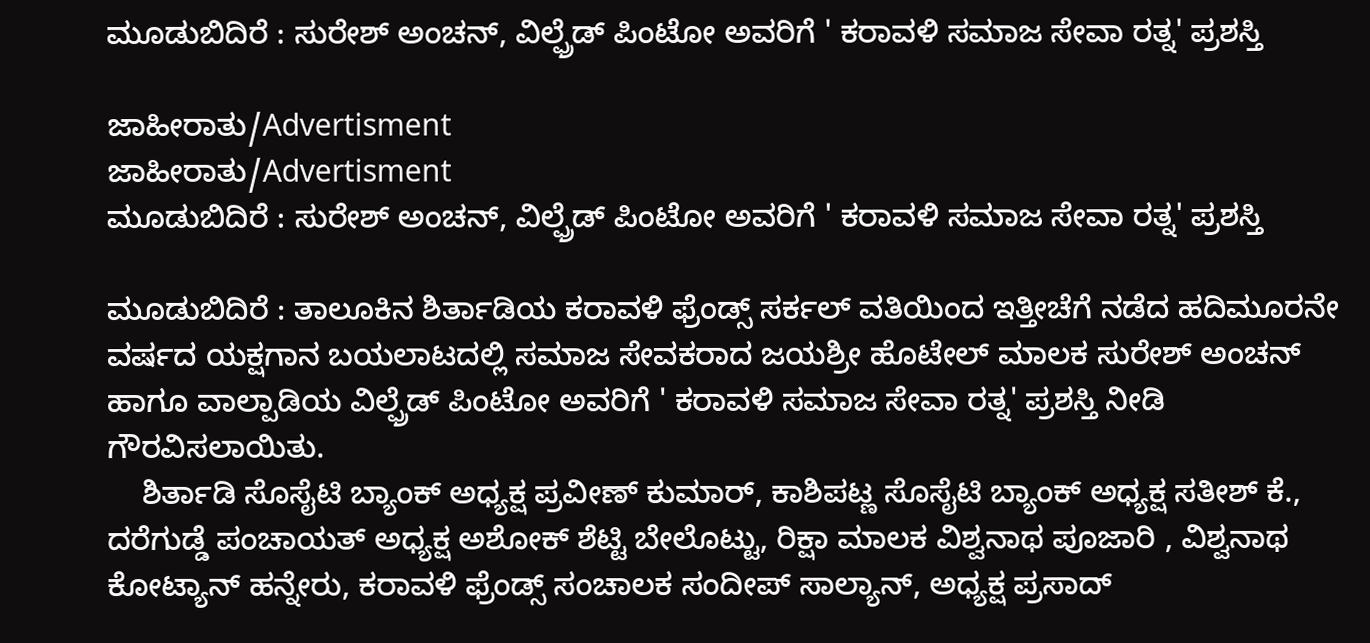ಮೂಡುಬಿದಿರೆ : ಸುರೇಶ್ ಅಂಚನ್, ವಿಲ್ಫ್ರೆಡ್ ಪಿಂಟೋ ಅವರಿಗೆ ' ಕರಾವಳಿ ಸಮಾಜ ಸೇವಾ ರತ್ನ' ಪ್ರಶಸ್ತಿ

ಜಾಹೀರಾತು/Advertisment
ಜಾಹೀರಾತು/Advertisment
ಮೂಡುಬಿದಿರೆ : ಸುರೇಶ್ ಅಂಚನ್, ವಿಲ್ಫ್ರೆಡ್ ಪಿಂಟೋ ಅವರಿಗೆ ' ಕರಾವಳಿ ಸಮಾಜ ಸೇವಾ ರತ್ನ' ಪ್ರಶಸ್ತಿ

ಮೂಡುಬಿದಿರೆ : ತಾಲೂಕಿನ ಶಿರ್ತಾಡಿಯ ಕರಾವಳಿ ಫ್ರೆಂಡ್ಸ್ ಸರ್ಕಲ್ ವತಿಯಿಂದ ಇತ್ತೀಚೆಗೆ ನಡೆದ ಹದಿಮೂರನೇ ವರ್ಷದ ಯಕ್ಷಗಾನ ಬಯಲಾಟದಲ್ಲಿ ಸಮಾಜ ಸೇವಕರಾದ ಜಯಶ್ರೀ ಹೊಟೇಲ್ ಮಾಲಕ ಸುರೇಶ್ ಅಂಚನ್ ಹಾಗೂ ವಾಲ್ಪಾಡಿಯ ವಿಲ್ಫ್ರೆಡ್ ಪಿಂಟೋ ಅವರಿಗೆ ' ಕರಾವಳಿ ಸಮಾಜ ಸೇವಾ ರತ್ನ' ಪ್ರಶಸ್ತಿ ನೀಡಿ ಗೌರವಿಸಲಾಯಿತು.
    ಶಿರ್ತಾಡಿ ಸೊಸೈಟಿ ಬ್ಯಾಂಕ್ ಅಧ್ಯಕ್ಷ ಪ್ರವೀಣ್ ಕುಮಾರ್, ಕಾಶಿಪಟ್ಣ ಸೊಸೈಟಿ ಬ್ಯಾಂಕ್ ಅಧ್ಯಕ್ಷ ಸತೀಶ್ ಕೆ., ದರೆಗುಡ್ಡೆ ಪಂಚಾಯತ್ ಅಧ್ಯಕ್ಷ ಅಶೋಕ್ ಶೆಟ್ಟಿ ಬೇಲೊಟ್ಟು, ರಿಕ್ಷಾ ಮಾಲಕ ವಿಶ್ವನಾಥ ಪೂಜಾರಿ , ವಿಶ್ವನಾಥ ಕೋಟ್ಯಾನ್ ಹನ್ನೇರು, ಕರಾವಳಿ ಫ್ರೆಂಡ್ಸ್ ಸಂಚಾಲಕ ಸಂದೀಪ್ ಸಾಲ್ಯಾನ್, ಅಧ್ಯಕ್ಷ ಪ್ರಸಾದ್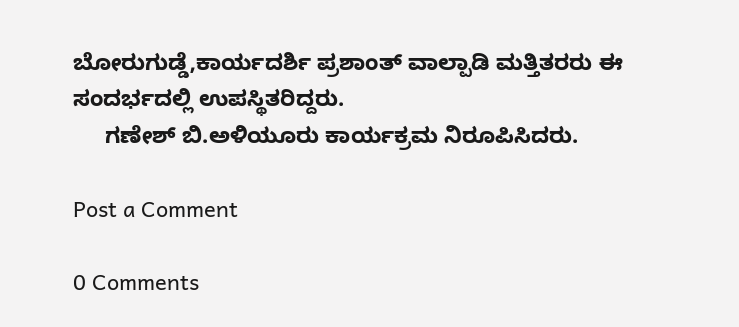ಬೋರುಗುಡ್ಡೆ,ಕಾರ್ಯದರ್ಶಿ ಪ್ರಶಾಂತ್ ವಾಲ್ಪಾಡಿ ಮತ್ತಿತರರು ಈ ಸಂದರ್ಭದಲ್ಲಿ ಉಪಸ್ಥಿತರಿದ್ದರು.
     ಗಣೇಶ್ ಬಿ.ಅಳಿಯೂರು ಕಾರ್ಯಕ್ರಮ ನಿರೂಪಿಸಿದರು.

Post a Comment

0 Comments